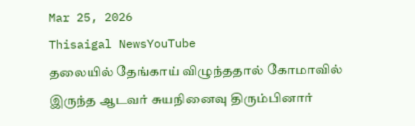Mar 25, 2026
Thisaigal NewsYouTube
தலையில் தேங்காய் விழுந்ததால் கோமாவில் இருந்த ஆடவர் சுயநினைவு திரும்பினார்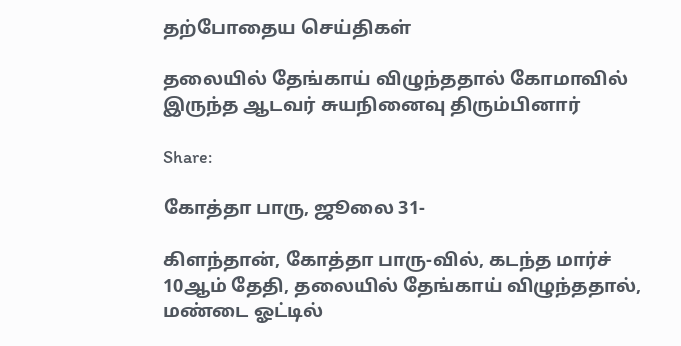தற்போதைய செய்திகள்

தலையில் தேங்காய் விழுந்ததால் கோமாவில் இருந்த ஆடவர் சுயநினைவு திரும்பினார்

Share:

கோத்தா பாரு, ஜூலை 31-

கிளந்தான், கோத்தா பாரு-வில், கடந்த மார்ச் 10ஆம் தேதி, தலையில் தேங்காய் விழுந்ததால், மண்டை ஓட்டில்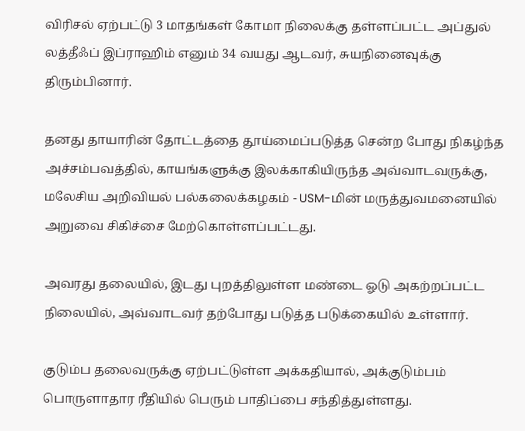விரிசல் ஏற்பட்டு 3 மாதங்கள் கோமா நிலைக்கு தள்ளப்பட்ட அப்துல் லத்தீஃப் இப்ராஹிம் எனும் 34 வயது ஆடவர், சுயநினைவுக்கு திரும்பினார்.

தனது தாயாரின் தோட்டத்தை தூய்மைப்படுத்த சென்ற போது நிகழ்ந்த அச்சம்பவத்தில், காயங்களுக்கு இலக்காகியிருந்த அவ்வாடவருக்கு, மலேசிய அறிவியல் பல்கலைக்கழகம் - USM-மின் மருத்துவமனையில் அறுவை சிகிச்சை மேற்கொள்ளப்பட்டது.

அவரது தலையில், இடது புறத்திலுள்ள மண்டை ஓடு அகற்றப்பட்ட நிலையில், அவ்வாடவர் தற்போது படுத்த படுக்கையில் உள்ளார்.

குடும்ப தலைவருக்கு ஏற்பட்டுள்ள அக்கதியால், அக்குடும்பம் பொருளாதார ரீதியில் பெரும் பாதிப்பை சந்தித்துள்ளது.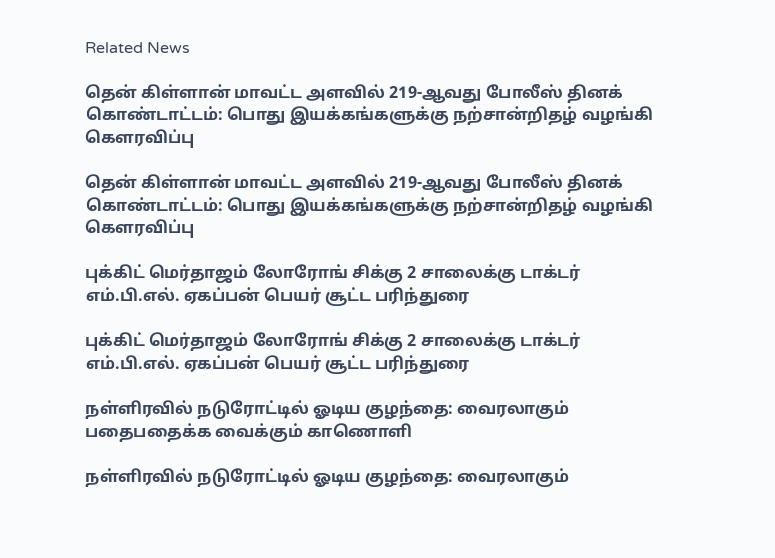Related News

தென் கிள்ளான் மாவட்ட அளவில் 219-ஆவது போலீஸ் தினக் கொண்டாட்டம்: பொது இயக்கங்களுக்கு நற்சான்றிதழ் வழங்கி கௌரவிப்பு

தென் கிள்ளான் மாவட்ட அளவில் 219-ஆவது போலீஸ் தினக் கொண்டாட்டம்: பொது இயக்கங்களுக்கு நற்சான்றிதழ் வழங்கி கௌரவிப்பு

புக்கிட் மெர்தாஜம் லோரோங் சிக்கு 2 சாலைக்கு டாக்டர் எம்.பி.எல். ஏகப்பன் பெயர் சூட்ட பரிந்துரை

புக்கிட் மெர்தாஜம் லோரோங் சிக்கு 2 சாலைக்கு டாக்டர் எம்.பி.எல். ஏகப்பன் பெயர் சூட்ட பரிந்துரை

நள்ளிரவில் நடுரோட்டில் ஓடிய குழந்தை: வைரலாகும் பதைபதைக்க வைக்கும் காணொளி

நள்ளிரவில் நடுரோட்டில் ஓடிய குழந்தை: வைரலாகும்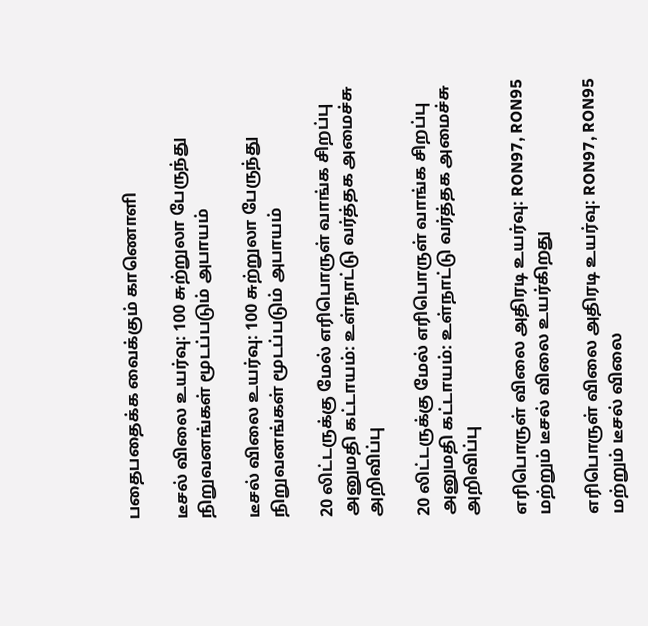பதைபதைக்க வைக்கும் காணொளி

டீசல் விலை உயர்வு: 100 சுற்றுலா பேருந்து நிறுவனங்கள் மூடப்படும் அபாயம்

டீசல் விலை உயர்வு: 100 சுற்றுலா பேருந்து நிறுவனங்கள் மூடப்படும் அபாயம்

20 லிட்டருக்கு மேல் எரிபொருள் வாங்க சிறப்பு அனுமதி கட்டாயம்: உள்நாட்டு வர்த்தக அமைச்சு  அறிவிப்பு

20 லிட்டருக்கு மேல் எரிபொருள் வாங்க சிறப்பு அனுமதி கட்டாயம்: உள்நாட்டு வர்த்தக அமைச்சு அறிவிப்பு

எரிபொருள் விலை அதிரடி உயர்வு: RON97, RON95 மற்றும் டீசல் விலை உயர்கிறது

எரிபொருள் விலை அதிரடி உயர்வு: RON97, RON95 மற்றும் டீசல் விலை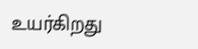உயர்கிறது